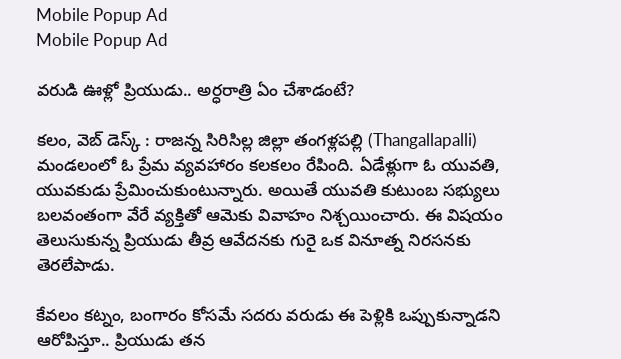Mobile Popup Ad
Mobile Popup Ad

వరుడి ఊళ్లో ప్రియుడు.. అర్ధరాత్రి ఏం చేశాడంటే?

కలం, వెబ్ డెస్క్ : రాజన్న సిరిసిల్ల జిల్లా తంగళ్లపల్లి (Thangallapalli) మండలంలో ఓ ప్రేమ వ్యవహారం కలకలం రేపింది. ఏడేళ్లుగా ఓ యువతి, యువకుడు ప్రేమించుకుంటున్నారు. అయితే యువతి కుటుంబ సభ్యులు బలవంతంగా వేరే వ్యక్తితో ఆమెకు వివాహం నిశ్చయించారు. ఈ విషయం తెలుసుకున్న ప్రియుడు తీవ్ర ఆవేదనకు గురై ఒక వినూత్న నిరసనకు తెరలేపాడు.

కేవలం కట్నం, బంగారం కోసమే సదరు వరుడు ఈ పెళ్లికి ఒప్పుకున్నాడని ఆరోపిస్తూ.. ప్రియుడు తన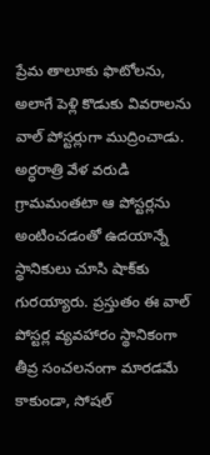ప్రేమ తాలూకు ఫొటోలను, అలాగే పెళ్లి కొడుకు వివరాలను వాల్ పోస్టర్లుగా ముద్రించాడు. అర్ధరాత్రి వేళ వరుడి గ్రామమంతటా ఆ పోస్టర్లను అంటించడంతో ఉదయాన్నే స్థానికులు చూసి షాక్‌కు గురయ్యారు. ప్రస్తుతం ఈ వాల్ పోస్టర్ల వ్యవహారం స్థానికంగా తీవ్ర సంచలనంగా మారడమే కాకుండా, సోషల్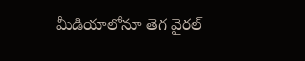మీడియాలోనూ తెగ వైరల్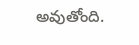అవుతోంది.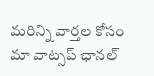మ‌రిన్ని వార్త‌ల కోసం మా వాట్స‌ప్ ఛాన‌ల్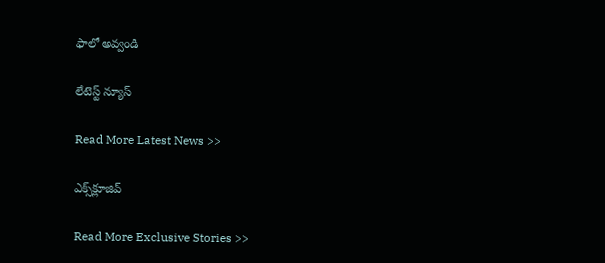ఫాలో అవ్వండి

లేటెస్ట్ న్యూస్‌

Read More Latest News >>

ఎక్స్‌క్లూజివ్‌

Read More Exclusive Stories >>